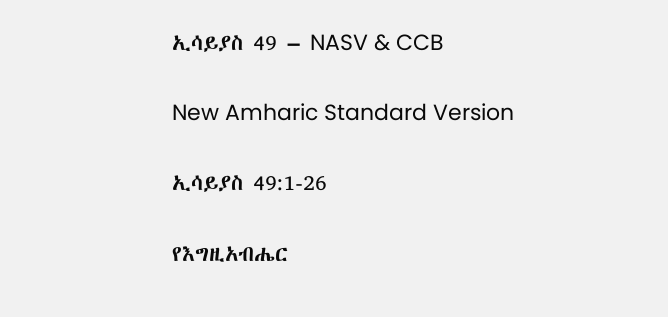ኢሳይያስ 49 – NASV & CCB

New Amharic Standard Version

ኢሳይያስ 49:1-26

የእግዚአብሔር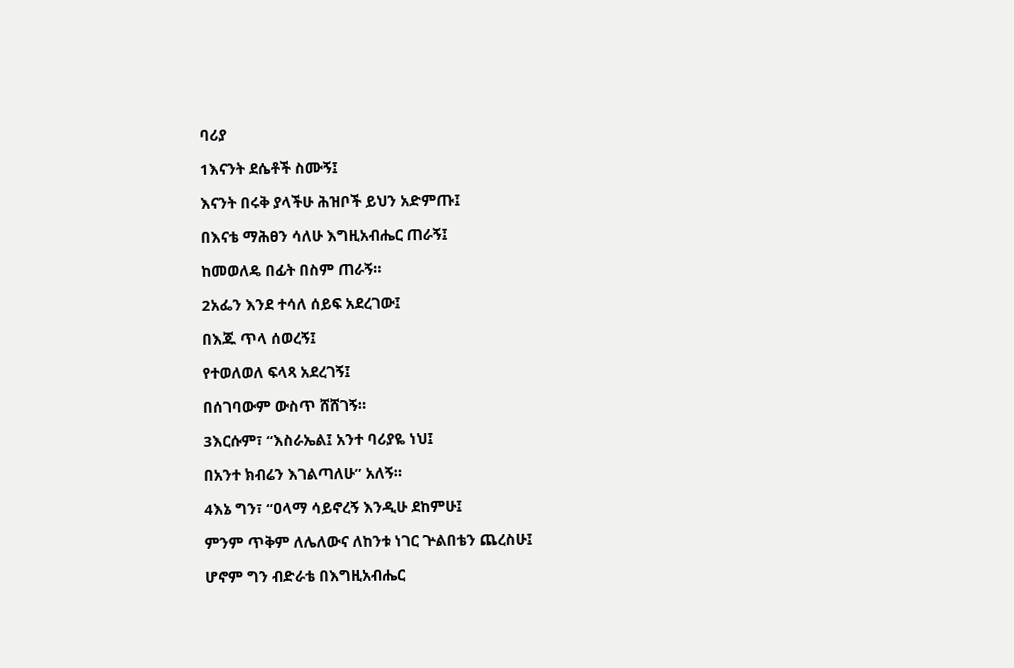ባሪያ

1እናንት ደሴቶች ስሙኝ፤

እናንት በሩቅ ያላችሁ ሕዝቦች ይህን አድምጡ፤

በእናቴ ማሕፀን ሳለሁ እግዚአብሔር ጠራኝ፤

ከመወለዴ በፊት በስም ጠራኝ።

2አፌን እንደ ተሳለ ሰይፍ አደረገው፤

በእጁ ጥላ ሰወረኝ፤

የተወለወለ ፍላጻ አደረገኝ፤

በሰገባውም ውስጥ ሸሸገኝ።

3እርሱም፣ “እስራኤል፤ አንተ ባሪያዬ ነህ፤

በአንተ ክብሬን እገልጣለሁ” አለኝ።

4እኔ ግን፣ “ዐላማ ሳይኖረኝ እንዲሁ ደከምሁ፤

ምንም ጥቅም ለሌለውና ለከንቱ ነገር ጕልበቴን ጨረስሁ፤

ሆኖም ግን ብድራቴ በእግዚአብሔር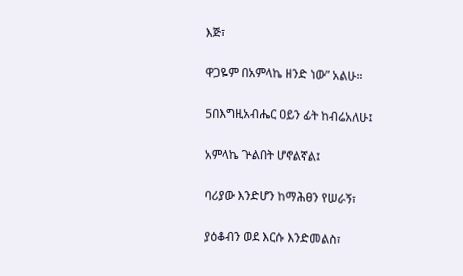እጅ፣

ዋጋዬም በአምላኬ ዘንድ ነው” አልሁ።

5በእግዚአብሔር ዐይን ፊት ከብሬአለሁ፤

አምላኬ ጕልበት ሆኖልኛል፤

ባሪያው እንድሆን ከማሕፀን የሠራኝ፣

ያዕቆብን ወደ እርሱ እንድመልስ፣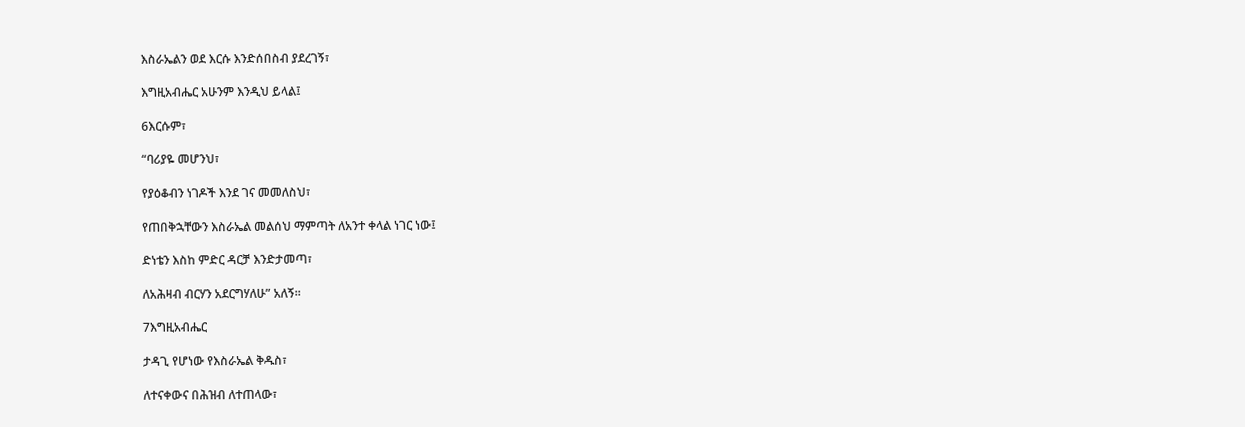እስራኤልን ወደ እርሱ እንድሰበስብ ያደረገኝ፣

እግዚአብሔር አሁንም እንዲህ ይላል፤

6እርሱም፣

“ባሪያዬ መሆንህ፣

የያዕቆብን ነገዶች እንደ ገና መመለስህ፣

የጠበቅኋቸውን እስራኤል መልሰህ ማምጣት ለአንተ ቀላል ነገር ነው፤

ድነቴን እስከ ምድር ዳርቻ እንድታመጣ፣

ለአሕዛብ ብርሃን አደርግሃለሁ” አለኝ።

7እግዚአብሔር

ታዳጊ የሆነው የእስራኤል ቅዱስ፣

ለተናቀውና በሕዝብ ለተጠላው፣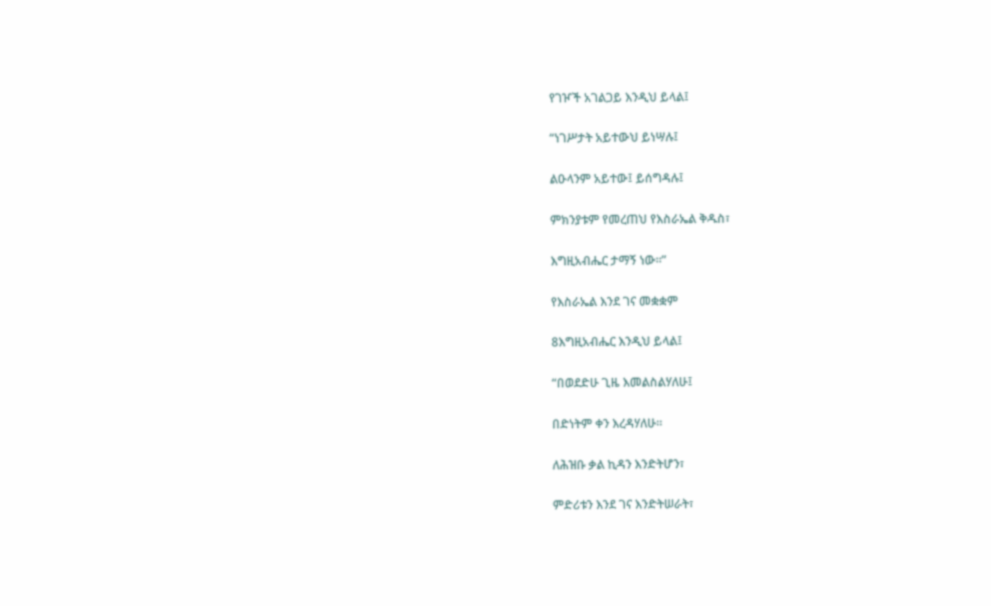የገዦች አገልጋይ እንዲህ ይላል፤

“ነገሥታት አይተውህ ይነሣሉ፤

ልዑላንም አይተው፤ ይሰግዳሉ፤

ምክንያቱም የመረጠህ የእስራኤል ቅዱስ፣

እግዚአብሔር ታማኝ ነው።”

የእስራኤል እንደ ገና መቋቋም

8እግዚአብሔር እንዲህ ይላል፤

“በወደድሁ ጊዜ እመልስልሃለሁ፤

በድነትም ቀን እረዳሃለሁ።

ለሕዝቡ ቃል ኪዳን እንድትሆን፣

ምድሪቱን እንደ ገና እንድትሠራት፣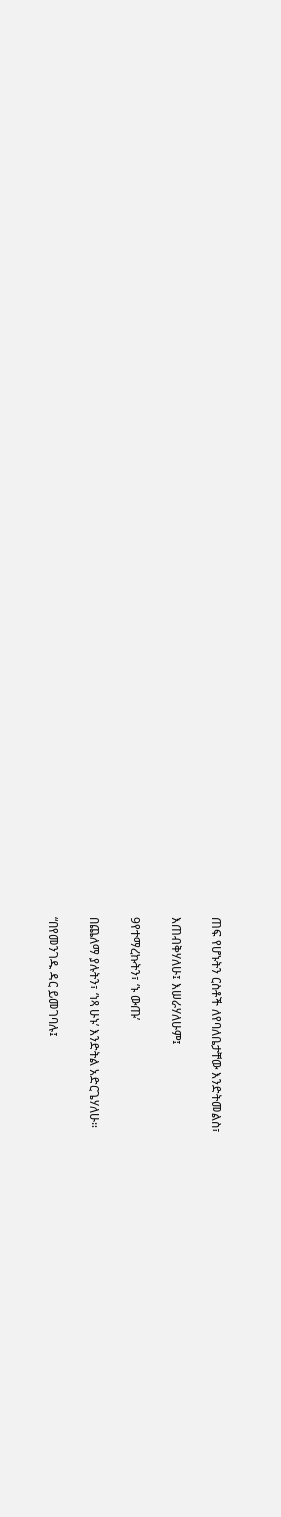ጠፍ የሆኑትን ርስቶች ለየባለቤታቸው እንድትመልስ፣

እጠብቅሃለሁ፤ እሠራሃለሁም፤

9የተማረኩትን፣ ‘ኑ ውጡ’

በጨለማ ያሉትን፣ ‘ነጻ ሁኑ’ እንድትል አድርጌሃለሁ።

“በየመንገዱ ዳር ይመገባሉ፤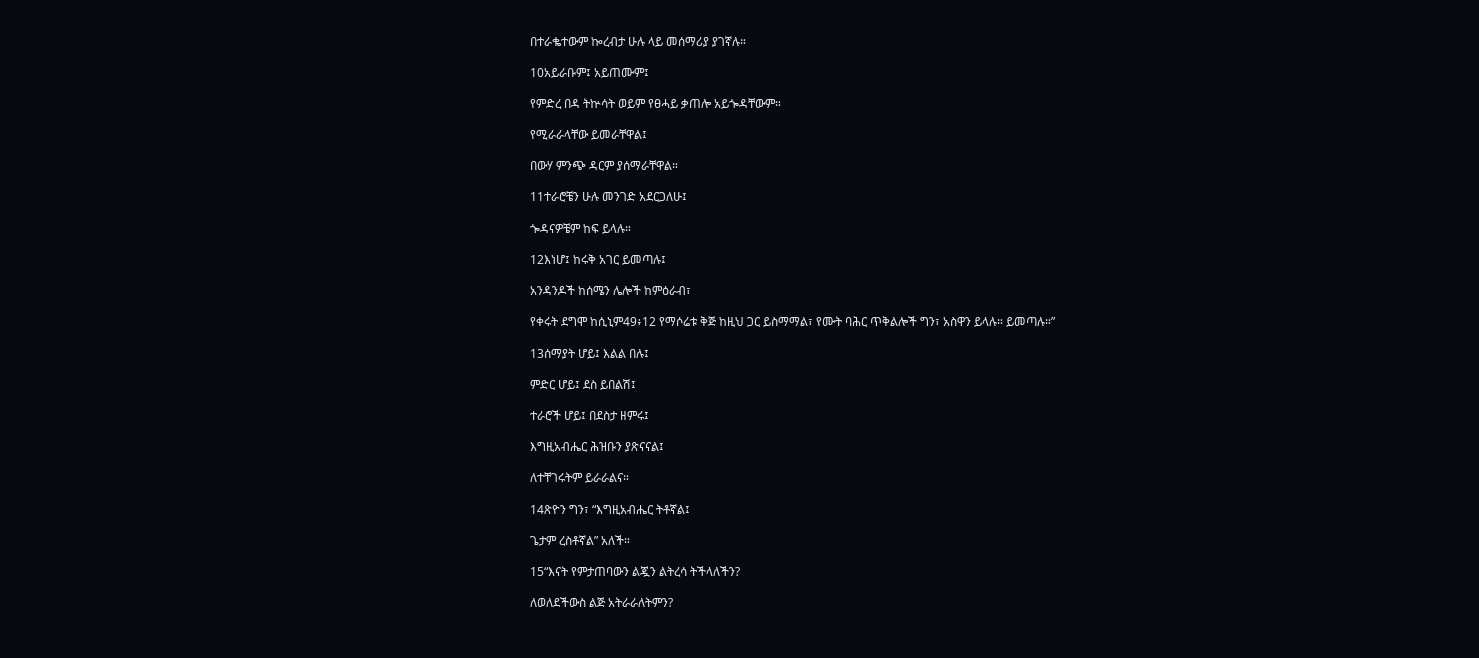በተራቈተውም ኰረብታ ሁሉ ላይ መሰማሪያ ያገኛሉ።

10አይራቡም፤ አይጠሙም፤

የምድረ በዳ ትኵሳት ወይም የፀሓይ ቃጠሎ አይጐዳቸውም።

የሚራራላቸው ይመራቸዋል፤

በውሃ ምንጭ ዳርም ያሰማራቸዋል።

11ተራሮቼን ሁሉ መንገድ አደርጋለሁ፤

ጐዳናዎቼም ከፍ ይላሉ።

12እነሆ፤ ከሩቅ አገር ይመጣሉ፤

አንዳንዶች ከሰሜን ሌሎች ከምዕራብ፣

የቀሩት ደግሞ ከሲኒም49፥12 የማሶሬቱ ቅጅ ከዚህ ጋር ይስማማል፣ የሙት ባሕር ጥቅልሎች ግን፣ አስዋን ይላሉ። ይመጣሉ።”

13ሰማያት ሆይ፤ እልል በሉ፤

ምድር ሆይ፤ ደስ ይበልሽ፤

ተራሮች ሆይ፤ በደስታ ዘምሩ፤

እግዚአብሔር ሕዝቡን ያጽናናል፤

ለተቸገሩትም ይራራልና።

14ጽዮን ግን፣ “እግዚአብሔር ትቶኛል፤

ጌታም ረስቶኛል” አለች።

15“እናት የምታጠባውን ልጇን ልትረሳ ትችላለችን?

ለወለደችውስ ልጅ አትራራለትምን?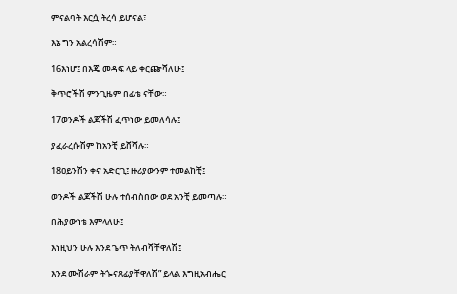ምናልባት እርሷ ትረሳ ይሆናል፣

እኔ ግን አልረሳሽም።

16እነሆ፤ በእጄ መዳፍ ላይ ቀርጬሻለሁ፤

ቅጥሮችሽ ምንጊዜም በፊቴ ናቸው።

17ወንዶች ልጆችሽ ፈጥነው ይመለሳሉ፤

ያፈራረሱሽም ከአንቺ ይሸሻሉ።

18ዐይንሽን ቀና አድርጊ፤ ዙሪያውንም ተመልከቺ፤

ወንዶች ልጆችሽ ሁሉ ተሰብስበው ወደ አንቺ ይመጣሉ።

በሕያውነቴ እምላለሁ፤

እነዚህን ሁሉ እንደ ጌጥ ትለብሻቸዋለሽ፤

እንደ ሙሽራም ትጐናጸፊያቸዋለሽ” ይላል እግዚአብሔር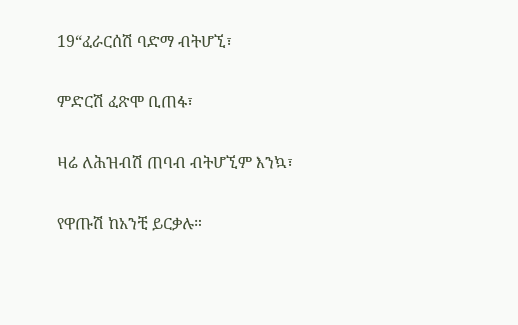19“ፈራርሰሽ ባድማ ብትሆኚ፣

ምድርሽ ፈጽሞ ቢጠፋ፣

ዛሬ ለሕዝብሽ ጠባብ ብትሆኚም እንኳ፣

የዋጡሽ ከአንቺ ይርቃሉ።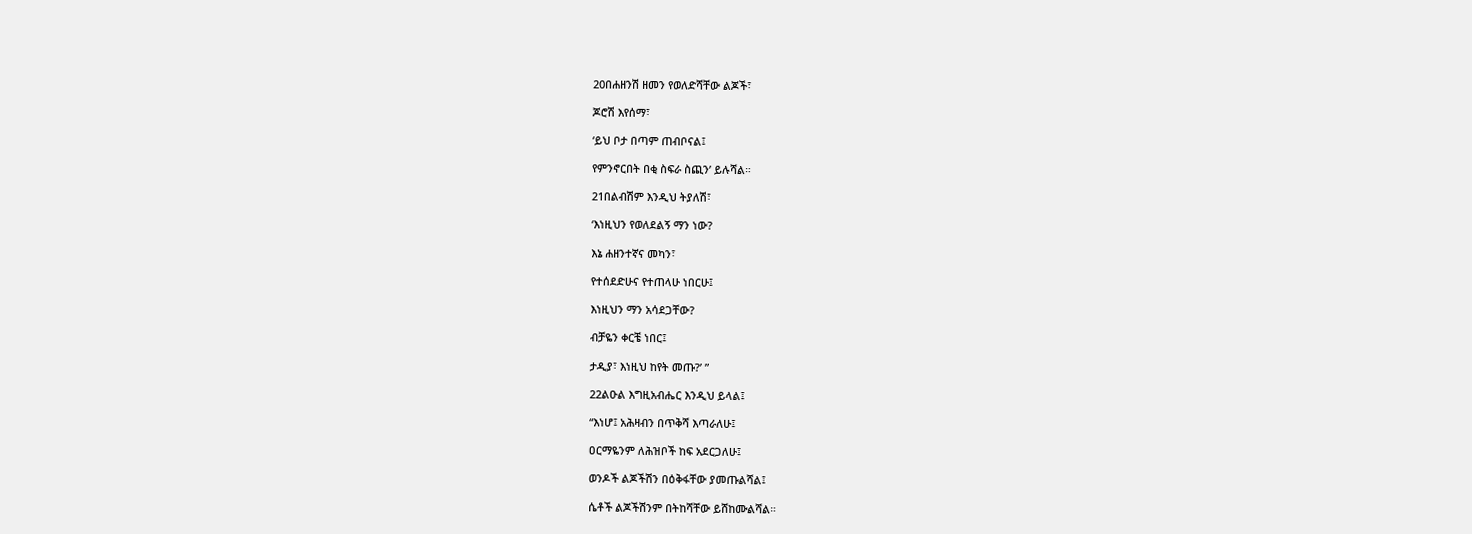20በሐዘንሽ ዘመን የወለድሻቸው ልጆች፣

ጆሮሽ እየሰማ፣

‘ይህ ቦታ በጣም ጠብቦናል፤

የምንኖርበት በቂ ስፍራ ስጪን’ ይሉሻል።

21በልብሽም እንዲህ ትያለሽ፣

‘እነዚህን የወለደልኝ ማን ነው?

እኔ ሐዘንተኛና መካን፣

የተሰደድሁና የተጠላሁ ነበርሁ፤

እነዚህን ማን አሳደጋቸው?

ብቻዬን ቀርቼ ነበር፤

ታዲያ፣ እነዚህ ከየት መጡ?’ ”

22ልዑል እግዚአብሔር እንዲህ ይላል፤

“እነሆ፤ አሕዛብን በጥቅሻ እጣራለሁ፤

ዐርማዬንም ለሕዝቦች ከፍ አደርጋለሁ፤

ወንዶች ልጆችሽን በዕቅፋቸው ያመጡልሻል፤

ሴቶች ልጆችሽንም በትከሻቸው ይሸከሙልሻል።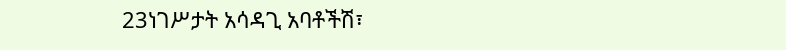23ነገሥታት አሳዳጊ አባቶችሽ፣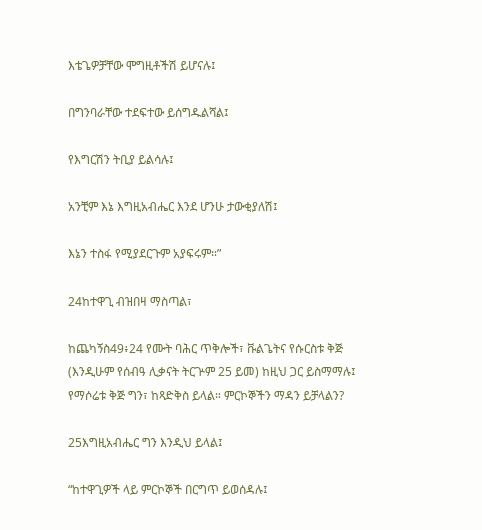እቴጌዎቻቸው ሞግዚቶችሽ ይሆናሉ፤

በግንባራቸው ተደፍተው ይሰግዱልሻል፤

የእግርሽን ትቢያ ይልሳሉ፤

አንቺም እኔ እግዚአብሔር እንደ ሆንሁ ታውቂያለሽ፤

እኔን ተስፋ የሚያደርጉም አያፍሩም።”

24ከተዋጊ ብዝበዛ ማስጣል፣

ከጨካኝስ49፥24 የሙት ባሕር ጥቅሎች፣ ቩልጌትና የሱርስቱ ቅጅ (እንዲሁም የሰብዓ ሊቃናት ትርጕም 25 ይመ) ከዚህ ጋር ይስማማሉ፤ የማሶሬቱ ቅጅ ግን፣ ከጻድቅስ ይላል። ምርኮኞችን ማዳን ይቻላልን?

25እግዚአብሔር ግን እንዲህ ይላል፤

“ከተዋጊዎች ላይ ምርኮኞች በርግጥ ይወሰዳሉ፤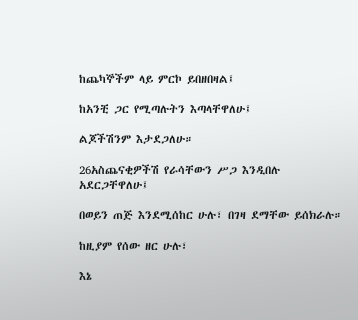ከጨካኞችም ላይ ምርኮ ይበዘበዛል፤

ከአንቺ ጋር የሚጣሉትን እጣላቸዋለሁ፤

ልጆችሽንም እታደጋለሁ።

26አስጨናቂዎችሽ የራሳቸውን ሥጋ እንዲበሉ አደርጋቸዋለሁ፤

በወይን ጠጅ እንደሚሰከር ሁሉ፣ በገዛ ደማቸው ይሰክራሉ።

ከዚያም የሰው ዘር ሁሉ፣

እኔ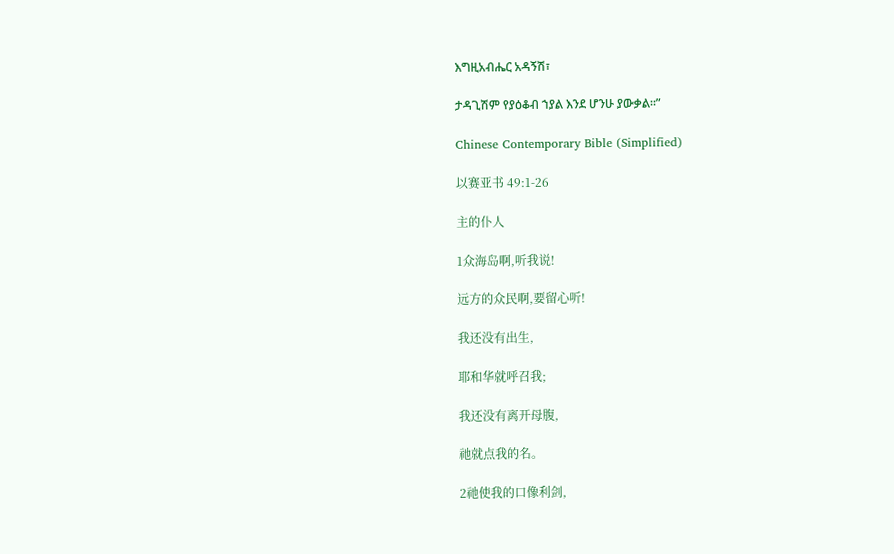እግዚአብሔር አዳኝሽ፣

ታዳጊሽም የያዕቆብ ኀያል እንደ ሆንሁ ያውቃል።”

Chinese Contemporary Bible (Simplified)

以赛亚书 49:1-26

主的仆人

1众海岛啊,听我说!

远方的众民啊,要留心听!

我还没有出生,

耶和华就呼召我;

我还没有离开母腹,

祂就点我的名。

2祂使我的口像利剑,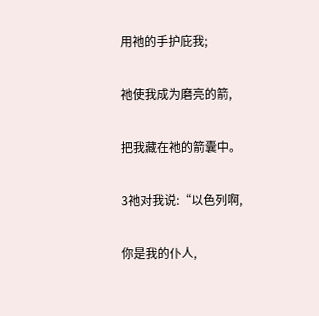用祂的手护庇我;

祂使我成为磨亮的箭,

把我藏在祂的箭囊中。

3祂对我说:“以色列啊,

你是我的仆人,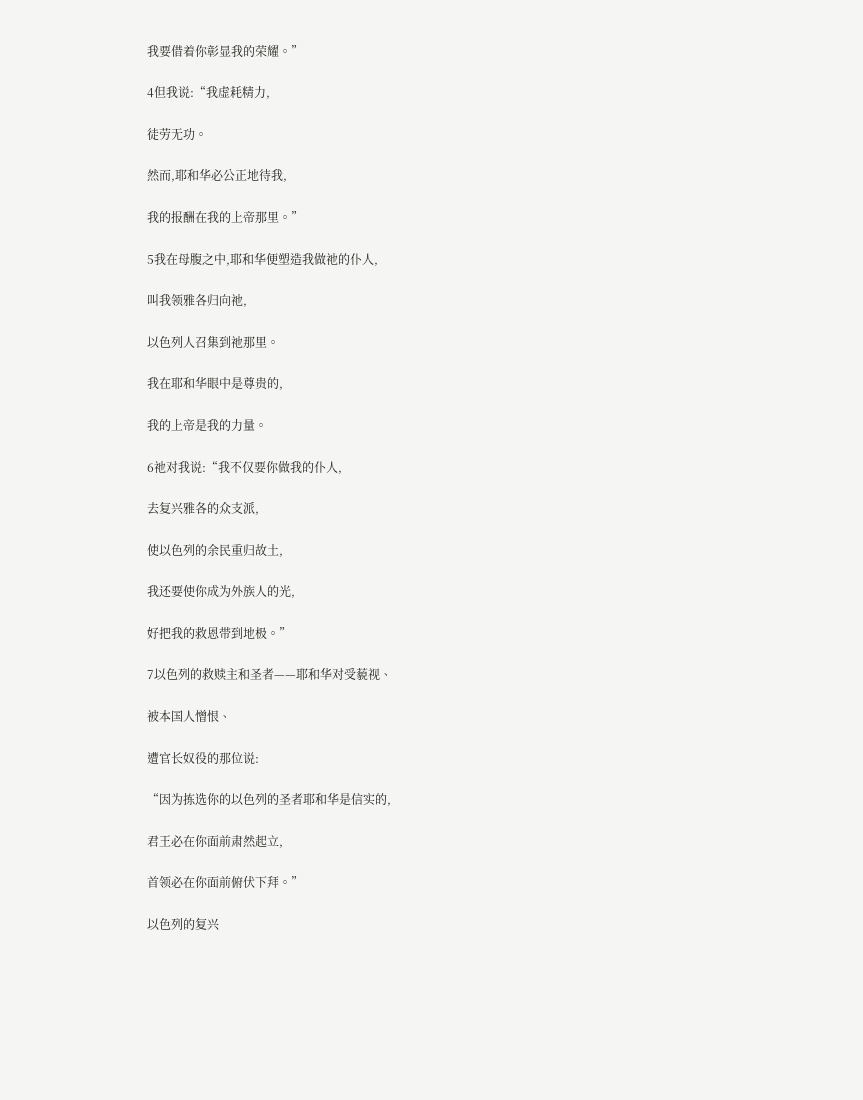我要借着你彰显我的荣耀。”

4但我说:“我虚耗精力,

徒劳无功。

然而,耶和华必公正地待我,

我的报酬在我的上帝那里。”

5我在母腹之中,耶和华便塑造我做祂的仆人,

叫我领雅各归向祂,

以色列人召集到祂那里。

我在耶和华眼中是尊贵的,

我的上帝是我的力量。

6祂对我说:“我不仅要你做我的仆人,

去复兴雅各的众支派,

使以色列的余民重归故土,

我还要使你成为外族人的光,

好把我的救恩带到地极。”

7以色列的救赎主和圣者——耶和华对受藐视、

被本国人憎恨、

遭官长奴役的那位说:

“因为拣选你的以色列的圣者耶和华是信实的,

君王必在你面前肃然起立,

首领必在你面前俯伏下拜。”

以色列的复兴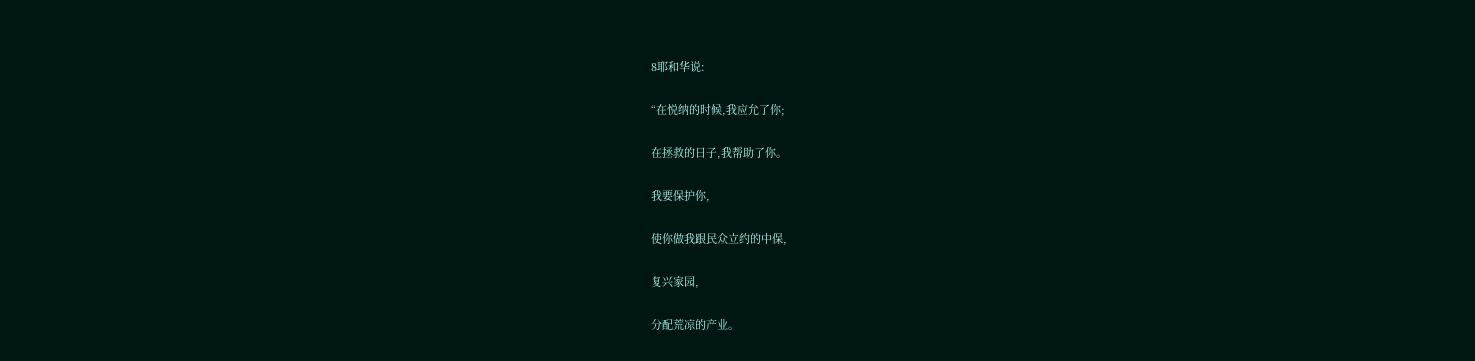8耶和华说:

“在悦纳的时候,我应允了你;

在拯救的日子,我帮助了你。

我要保护你,

使你做我跟民众立约的中保,

复兴家园,

分配荒凉的产业。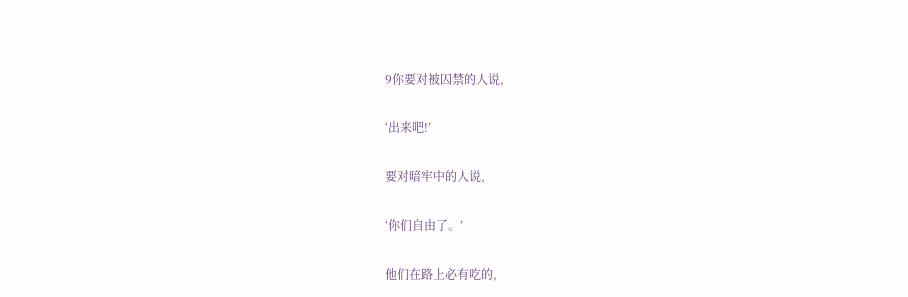9你要对被囚禁的人说,

‘出来吧!’

要对暗牢中的人说,

‘你们自由了。’

他们在路上必有吃的,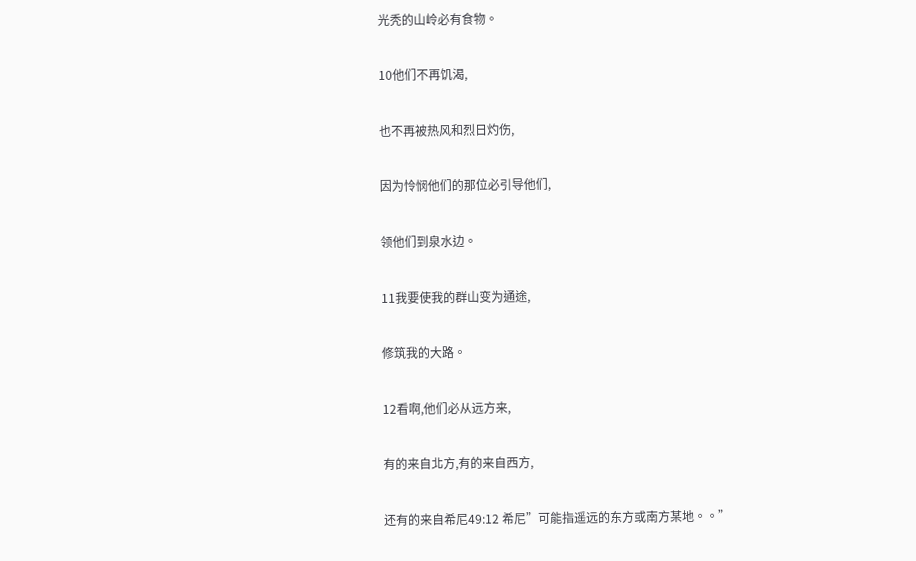光秃的山岭必有食物。

10他们不再饥渴,

也不再被热风和烈日灼伤,

因为怜悯他们的那位必引导他们,

领他们到泉水边。

11我要使我的群山变为通途,

修筑我的大路。

12看啊,他们必从远方来,

有的来自北方,有的来自西方,

还有的来自希尼49:12 希尼”可能指遥远的东方或南方某地。。”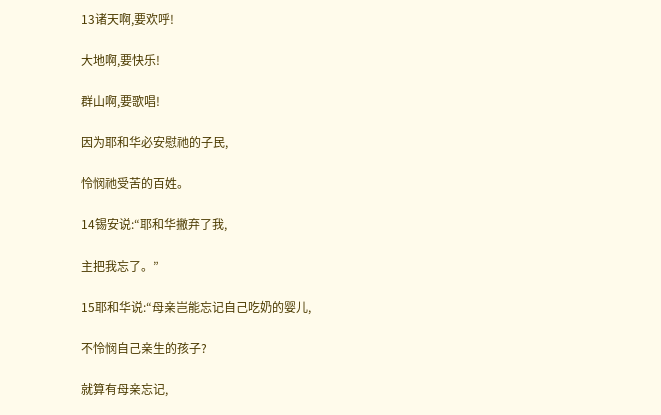13诸天啊,要欢呼!

大地啊,要快乐!

群山啊,要歌唱!

因为耶和华必安慰祂的子民,

怜悯祂受苦的百姓。

14锡安说:“耶和华撇弃了我,

主把我忘了。”

15耶和华说:“母亲岂能忘记自己吃奶的婴儿,

不怜悯自己亲生的孩子?

就算有母亲忘记,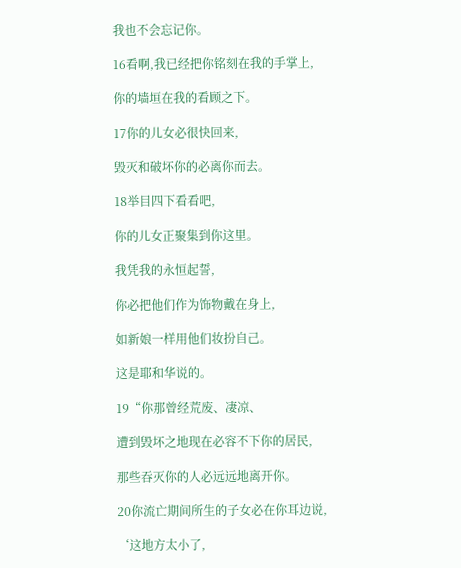我也不会忘记你。

16看啊,我已经把你铭刻在我的手掌上,

你的墙垣在我的看顾之下。

17你的儿女必很快回来,

毁灭和破坏你的必离你而去。

18举目四下看看吧,

你的儿女正聚集到你这里。

我凭我的永恒起誓,

你必把他们作为饰物戴在身上,

如新娘一样用他们妆扮自己。

这是耶和华说的。

19“你那曾经荒废、凄凉、

遭到毁坏之地现在必容不下你的居民,

那些吞灭你的人必远远地离开你。

20你流亡期间所生的子女必在你耳边说,

‘这地方太小了,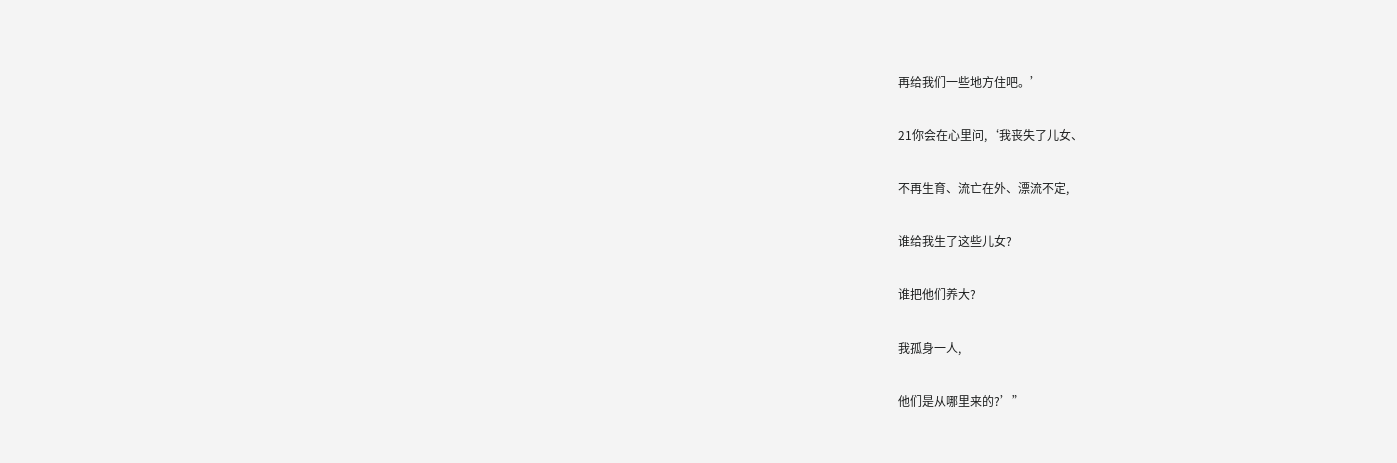再给我们一些地方住吧。’

21你会在心里问,‘我丧失了儿女、

不再生育、流亡在外、漂流不定,

谁给我生了这些儿女?

谁把他们养大?

我孤身一人,

他们是从哪里来的?’”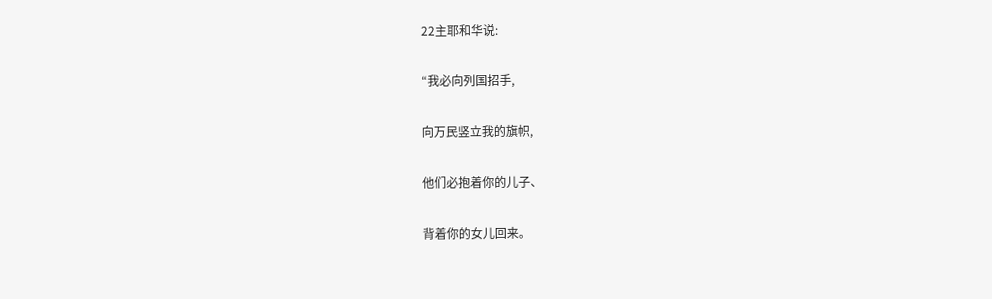22主耶和华说:

“我必向列国招手,

向万民竖立我的旗帜,

他们必抱着你的儿子、

背着你的女儿回来。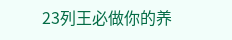23列王必做你的养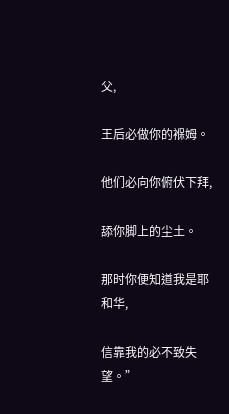父,

王后必做你的褓姆。

他们必向你俯伏下拜,

舔你脚上的尘土。

那时你便知道我是耶和华,

信靠我的必不致失望。”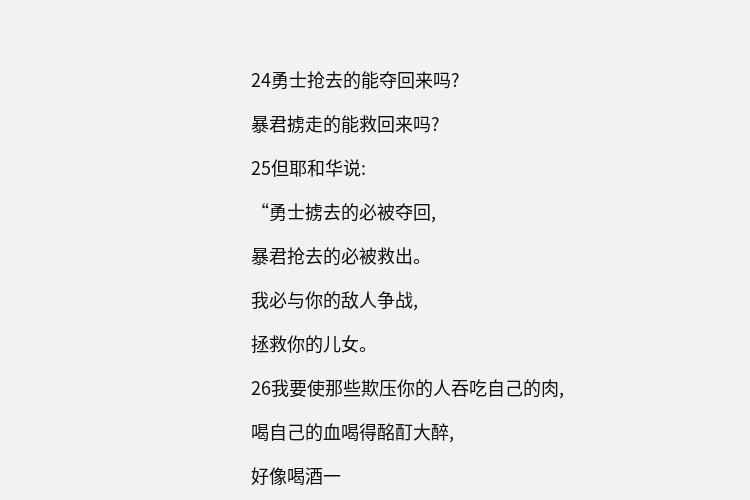24勇士抢去的能夺回来吗?

暴君掳走的能救回来吗?

25但耶和华说:

“勇士掳去的必被夺回,

暴君抢去的必被救出。

我必与你的敌人争战,

拯救你的儿女。

26我要使那些欺压你的人吞吃自己的肉,

喝自己的血喝得酩酊大醉,

好像喝酒一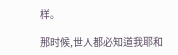样。

那时候,世人都必知道我耶和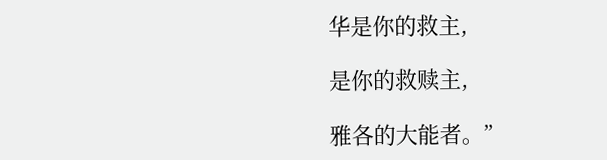华是你的救主,

是你的救赎主,

雅各的大能者。”